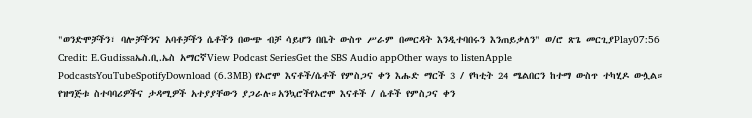"ወንድሞቻችን፣ ባሎቻችንና አባቶቻችን ሴቶችን በውጭ ብቻ ሳይሆን በቤት ውስጥ ሥራም በመርዳት እንዲተባበሩን እንጠይቃለን" ወ/ሮ ጽጌ መርጊያPlay07:56 Credit: E.Gudissaኤስ.ቢ.ኤስ አማርኛView Podcast SeriesGet the SBS Audio appOther ways to listenApple PodcastsYouTubeSpotifyDownload (6.3MB) የኦሮሞ እናቶች/ሴቶች የምስጋና ቀን እሑድ ማርች 3 / የካቲት 24 ሜልበርን ከተማ ውስጥ ተካሂዶ ውሏል። የዝግጅቱ ስተባባሪዎችና ታዳሚዎች አተያያቸውን ያጋራሉ።አንኳሮችየኦሮሞ እናቶች / ሴቶች የምስጋና ቀን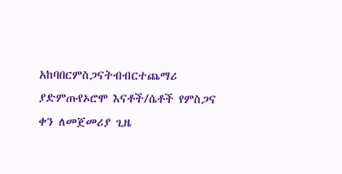አከባበርምስጋናትብብርተጨማሪ ያድምጡየኦሮሞ እናቶች/ሴቶች የምስጋና ቀን ለመጀመሪያ ጊዜ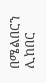በሜልበርን ሊከበር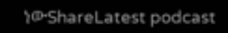ነውShareLatest podcast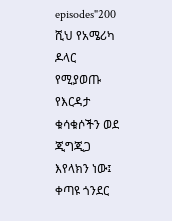episodes"200 ሺህ የአሜሪካ ዶላር የሚያወጡ የእርዳታ ቁሳቁሶችን ወደ ጂግጂጋ እየላክን ነው፤ ቀጣዩ ጎንደር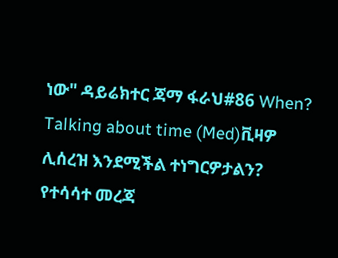ነው" ዳይሬክተር ጃማ ፋራህ#86 When? Talking about time (Med)ቪዛዎ ሊሰረዝ እንደሚችል ተነግርዎታልን? የተሳሳተ መረጃ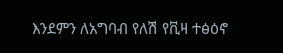እንደምን ለአግባብ የለሽ የቪዛ ተፅዕኖ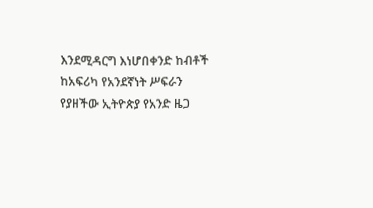እንደሚዳርግ እነሆበቀንድ ከብቶች ከአፍሪካ የአንደኛነት ሥፍራን የያዘችው ኢትዮጵያ የአንድ ዜጋ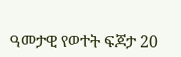ዓመታዊ የወተት ፍጆታ 20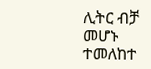ሊትር ብቻ መሆኑ ተመለከተ